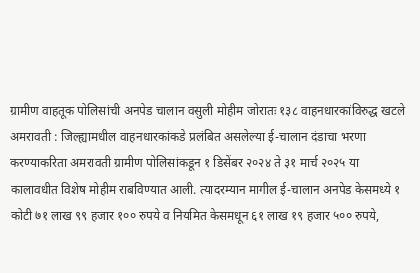ग्रामीण वाहतूक पोलिसांची अनपेड चालान वसुली मोहीम जोरातः १३८ वाहनधारकांविरुद्ध खटले
अमरावती : जिल्ह्यामधील वाहनधारकांकडे प्रलंबित असलेल्या ई-चालान दंडाचा भरणा करण्याकरिता अमरावती ग्रामीण पोलिसांकडून १ डिसेंबर २०२४ ते ३१ मार्च २०२५ या कालावधीत विशेष मोहीम राबविण्यात आली. त्यादरम्यान मागील ई-चालान अनपेड केसमध्ये १ कोटी ७१ लाख ९९ हजार १०० रुपये व नियमित केसमधून ६१ लाख १९ हजार ५०० रुपये,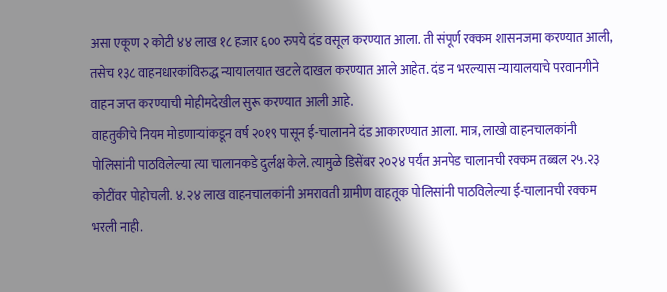असा एकूण २ कोटी ४४ लाख १८ हजार ६०० रुपये दंड वसूल करण्यात आला. ती संपूर्ण रक्कम शासनजमा करण्यात आली, तसेच १३८ वाहनधारकांविरुद्ध न्यायालयात खटले दाखल करण्यात आले आहेत. दंड न भरल्यास न्यायालयाचे परवानगीने वाहन जप्त करण्याची मोहीमदेखील सुरू करण्यात आली आहे.
वाहतुकीचे नियम मोडणाऱ्यांकडून वर्ष २०१९ पासून ई-चालानने दंड आकारण्यात आला. मात्र, लाखो वाहनचालकांनी पोलिसांनी पाठविलेल्या त्या चालानकडे दुर्लक्ष केले. त्यामुळे डिसेंबर २०२४ पर्यंत अनपेड चालानची रक्कम तब्बल २५.२३ कोटींवर पोहोचली. ४.२४ लाख वाहनचालकांनी अमरावती ग्रामीण वाहतूक पोलिसांनी पाठविलेल्या ई-चालानची रक्कम भरली नाही.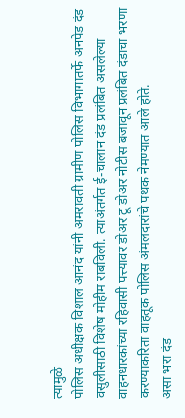त्यामुळे
पोलिस अधीक्षक विशाल आनंद यांनी अमरावती ग्रामीण पोलिस विभागातर्फे अनपेड दंड वसुलीसाठी विशेष मोहीम राबविली. त्याअंतर्गत ई-चालान दंड प्रलंबित असलेल्या वाहनधारकांच्या रहिवासी पत्त्यावर डोअर टू डोअर नोटीस बजावून प्रलंबित दंडाचा भरणा करण्याकरिता वाहतूक पोलिस अंमलदारांचे पथक नेमण्यात आले होते.
असा भरा दंड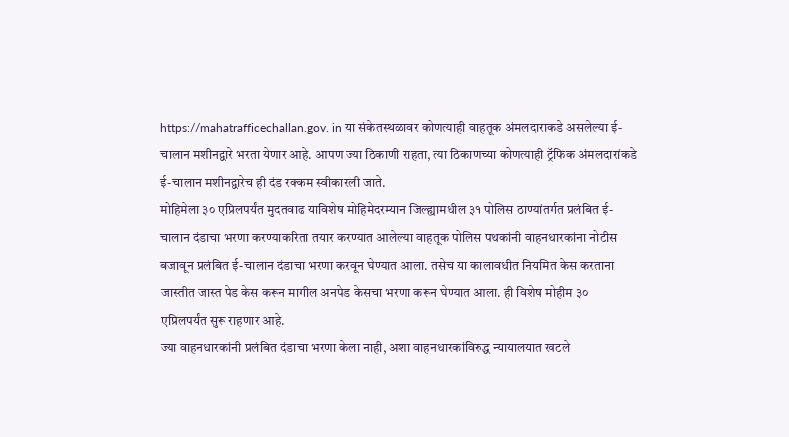https://mahatrafficechallan.gov. in या संकेतस्थळावर कोणत्याही वाहतूक अंमलदाराकडे असलेल्या ई-चालान मशीनद्वारे भरता येणार आहे. आपण ज्या ठिकाणी राहता, त्या ठिकाणच्या कोणत्याही ट्रॅफिक अंमलदारांकडे ई-चालान मशीनद्वारेच ही दंड रक्कम स्वीकारली जाते.
मोहिमेला ३० एप्रिलपर्यंत मुदतवाढ याविशेष मोहिमेदरम्यान जिल्ह्यामधील ३१ पोलिस ठाण्यांतर्गत प्रलंबित ई-चालान दंडाचा भरणा करण्याकरिता तयार करण्यात आलेल्या वाहतूक पोलिस पथकांनी वाहनधारकांना नोटीस बजावून प्रलंबित ई-चालान दंडाचा भरणा करवून घेण्यात आला. तसेच या कालावधीत नियमित केस करताना जास्तीत जास्त पेड केस करून मागील अनपेड केसचा भरणा करून घेण्यात आला. ही विशेष मोहीम ३० एप्रिलपर्यंत सुरू राहणार आहे.
ज्या वाहनधारकांनी प्रलंबित दंडाचा भरणा केला नाही, अशा वाहनधारकांविरुद्ध न्यायालयात खटले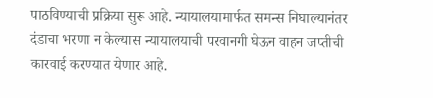पाठविण्याची प्रक्रिया सुरू आहे. न्यायालयामार्फत समन्स निघाल्यानंतर दंडाचा भरणा न केल्यास न्यायालयाची परवानगी घेऊन वाहन जप्तीची कारवाई करण्यात येणार आहे.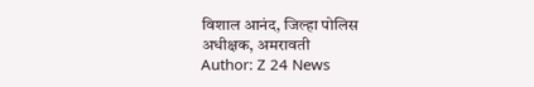विशाल आनंद, जिल्हा पोलिस
अधीक्षक, अमरावती
Author: Z 24 News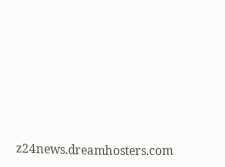z24news.dreamhosters.com